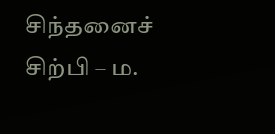சிந்தனைச் சிற்பி – ம.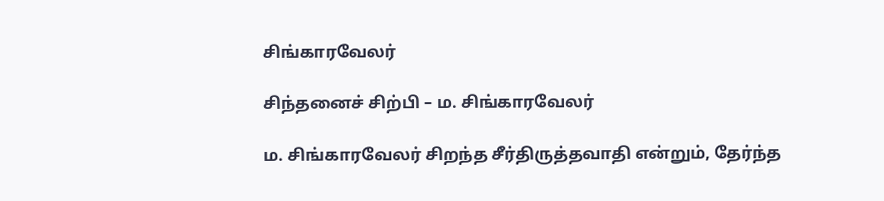சிங்காரவேலர்

சிந்தனைச் சிற்பி – ம. சிங்காரவேலர்

ம. சிங்காரவேலர் சிறந்த சீர்திருத்தவாதி என்றும், தேர்ந்த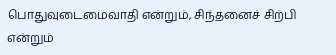பொதுவுடைமைவாதி என்றும், சிந்தனைச் சிற்பி என்றும்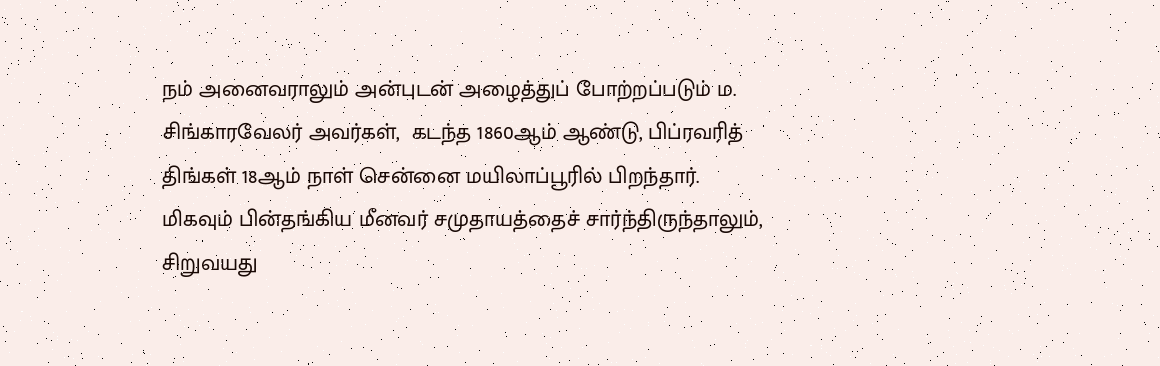நம் அனைவராலும் அன்புடன் அழைத்துப் போற்றப்படும் ம. சிங்காரவேலர் அவர்கள்,  கடந்த 1860ஆம் ஆண்டு, பிப்ரவரித் திங்கள் 18ஆம் நாள் சென்னை மயிலாப்பூரில் பிறந்தார். மிகவும் பின்தங்கிய மீனவர் சமுதாயத்தைச் சார்ந்திருந்தாலும், சிறுவயது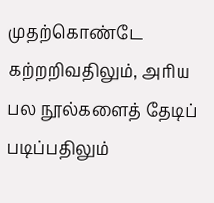முதற்கொண்டே கற்றறிவதிலும், அரிய பல நூல்களைத் தேடிப் படிப்பதிலும்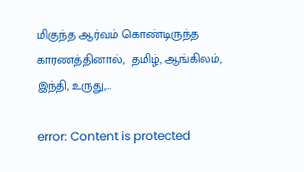மிகுந்த ஆர்வம் கொண்டிருந்த காரணத்தினால்,  தமிழ், ஆங்கிலம், இந்தி, உருது,…

error: Content is protected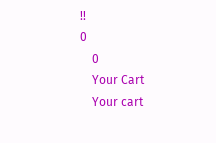!!
0
    0
    Your Cart
    Your cart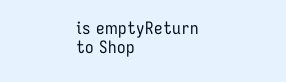is emptyReturn to Shop